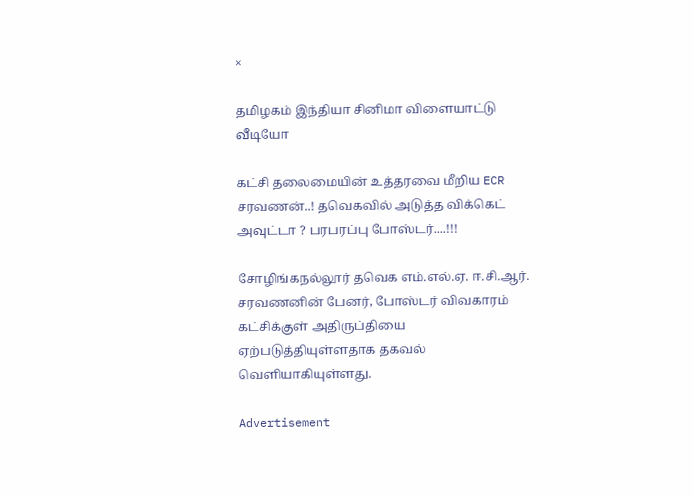×

தமிழகம் இந்தியா சினிமா விளையாட்டு வீடியோ

கட்சி தலைமையின் உத்தரவை மீறிய ECR சரவணன்..! தவெகவில் அடுத்த விக்கெட் அவுட்டா ? பரபரப்பு போஸ்டர்....!!!

சோழிங்கநல்லூர் தவெக எம்.எல்.ஏ. ஈ.சி.ஆர். சரவணனின் பேனர், போஸ்டர் விவகாரம் கட்சிக்குள் அதிருப்தியை ஏற்படுத்தியுள்ளதாக தகவல் வெளியாகியுள்ளது.

Advertisement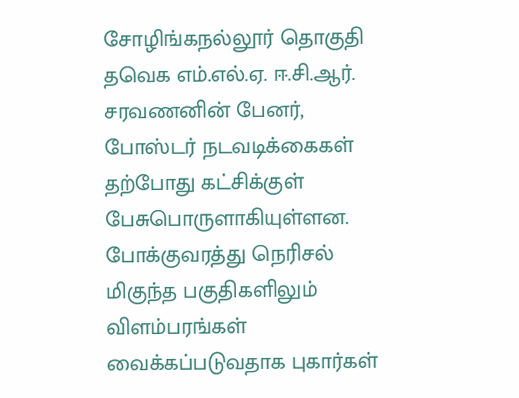சோழிங்கநல்லூர் தொகுதி தவெக எம்.எல்.ஏ. ஈ.சி.ஆர். சரவணனின் பேனர், போஸ்டர் நடவடிக்கைகள் தற்போது கட்சிக்குள் பேசுபொருளாகியுள்ளன. போக்குவரத்து நெரிசல் மிகுந்த பகுதிகளிலும் விளம்பரங்கள் வைக்கப்படுவதாக புகார்கள்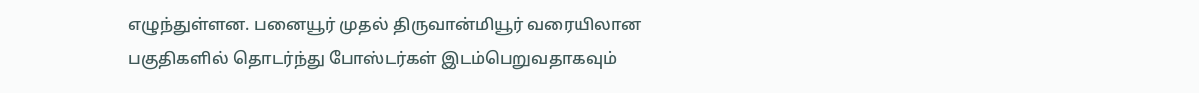எழுந்துள்ளன. பனையூர் முதல் திருவான்மியூர் வரையிலான பகுதிகளில் தொடர்ந்து போஸ்டர்கள் இடம்பெறுவதாகவும்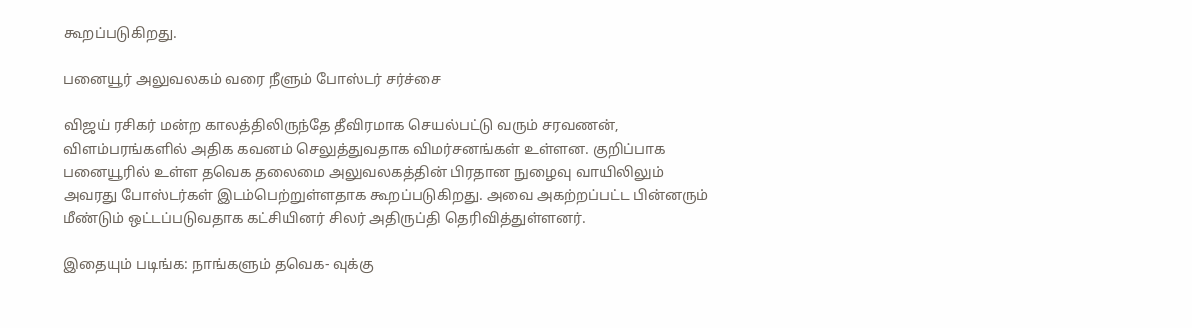கூறப்படுகிறது.

பனையூர் அலுவலகம் வரை நீளும் போஸ்டர் சர்ச்சை

விஜய் ரசிகர் மன்ற காலத்திலிருந்தே தீவிரமாக செயல்பட்டு வரும் சரவணன், விளம்பரங்களில் அதிக கவனம் செலுத்துவதாக விமர்சனங்கள் உள்ளன. குறிப்பாக பனையூரில் உள்ள தவெக தலைமை அலுவலகத்தின் பிரதான நுழைவு வாயிலிலும் அவரது போஸ்டர்கள் இடம்பெற்றுள்ளதாக கூறப்படுகிறது. அவை அகற்றப்பட்ட பின்னரும் மீண்டும் ஒட்டப்படுவதாக கட்சியினர் சிலர் அதிருப்தி தெரிவித்துள்ளனர்.

இதையும் படிங்க: நாங்களும் தவெக- வுக்கு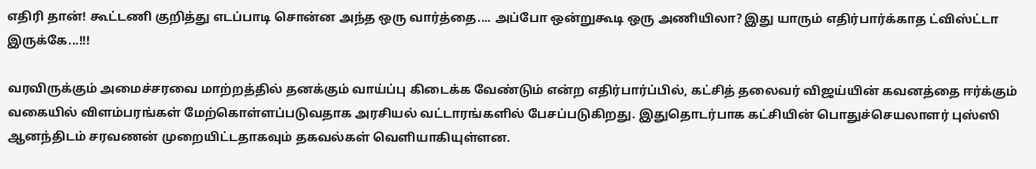எதிரி தான்! கூட்டணி குறித்து எடப்பாடி சொன்ன அந்த ஒரு வார்த்தை.... அப்போ ஒன்றுகூடி ஒரு அணியிலா? இது யாரும் எதிர்பார்க்காத ட்விஸ்ட்டா இருக்கே...!!!

வரவிருக்கும் அமைச்சரவை மாற்றத்தில் தனக்கும் வாய்ப்பு கிடைக்க வேண்டும் என்ற எதிர்பார்ப்பில், கட்சித் தலைவர் விஜய்யின் கவனத்தை ஈர்க்கும் வகையில் விளம்பரங்கள் மேற்கொள்ளப்படுவதாக அரசியல் வட்டாரங்களில் பேசப்படுகிறது. இதுதொடர்பாக கட்சியின் பொதுச்செயலாளர் புஸ்ஸி ஆனந்திடம் சரவணன் முறையிட்டதாகவும் தகவல்கள் வெளியாகியுள்ளன.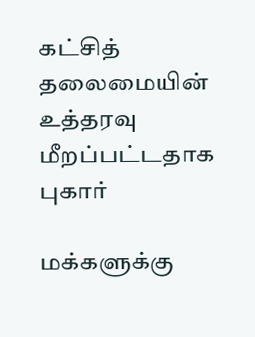கட்சித் தலைமையின் உத்தரவு மீறப்பட்டதாக புகார்

மக்களுக்கு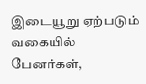இடையூறு ஏற்படும் வகையில் பேனர்கள்,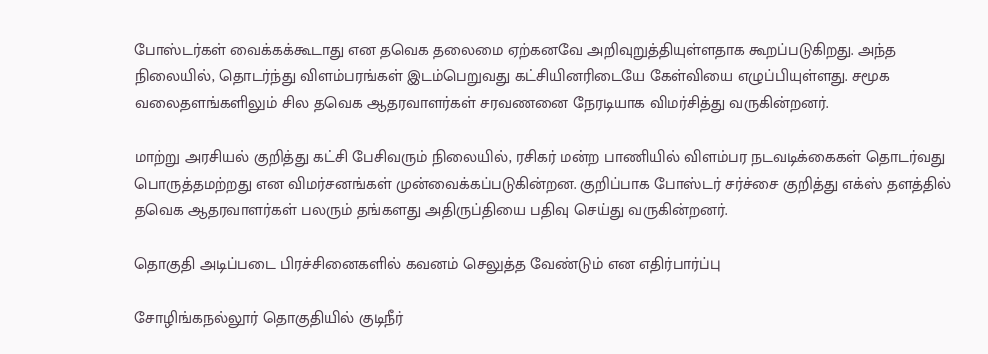போஸ்டர்கள் வைக்கக்கூடாது என தவெக தலைமை ஏற்கனவே அறிவுறுத்தியுள்ளதாக கூறப்படுகிறது. அந்த நிலையில், தொடர்ந்து விளம்பரங்கள் இடம்பெறுவது கட்சியினரிடையே கேள்வியை எழுப்பியுள்ளது. சமூக வலைதளங்களிலும் சில தவெக ஆதரவாளர்கள் சரவணனை நேரடியாக விமர்சித்து வருகின்றனர்.

மாற்று அரசியல் குறித்து கட்சி பேசிவரும் நிலையில், ரசிகர் மன்ற பாணியில் விளம்பர நடவடிக்கைகள் தொடர்வது பொருத்தமற்றது என விமர்சனங்கள் முன்வைக்கப்படுகின்றன. குறிப்பாக போஸ்டர் சர்ச்சை குறித்து எக்ஸ் தளத்தில் தவெக ஆதரவாளர்கள் பலரும் தங்களது அதிருப்தியை பதிவு செய்து வருகின்றனர்.

தொகுதி அடிப்படை பிரச்சினைகளில் கவனம் செலுத்த வேண்டும் என எதிர்பார்ப்பு

சோழிங்கநல்லூர் தொகுதியில் குடிநீர்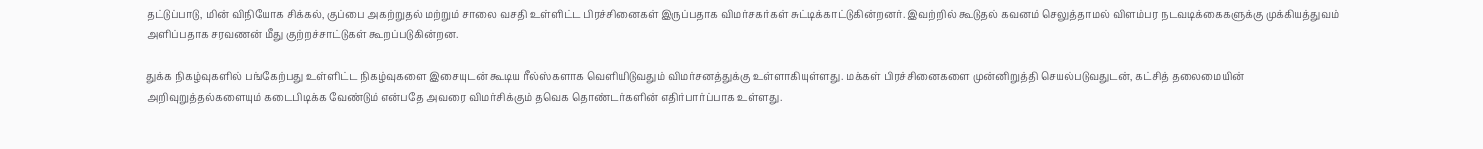தட்டுப்பாடு, மின் விநியோக சிக்கல், குப்பை அகற்றுதல் மற்றும் சாலை வசதி உள்ளிட்ட பிரச்சினைகள் இருப்பதாக விமர்சகர்கள் சுட்டிக்காட்டுகின்றனர். இவற்றில் கூடுதல் கவனம் செலுத்தாமல் விளம்பர நடவடிக்கைகளுக்கு முக்கியத்துவம் அளிப்பதாக சரவணன் மீது குற்றச்சாட்டுகள் கூறப்படுகின்றன.

துக்க நிகழ்வுகளில் பங்கேற்பது உள்ளிட்ட நிகழ்வுகளை இசையுடன் கூடிய ரீல்ஸ்களாக வெளியிடுவதும் விமர்சனத்துக்கு உள்ளாகியுள்ளது. மக்கள் பிரச்சினைகளை முன்னிறுத்தி செயல்படுவதுடன், கட்சித் தலைமையின் அறிவுறுத்தல்களையும் கடைபிடிக்க வேண்டும் என்பதே அவரை விமர்சிக்கும் தவெக தொண்டர்களின் எதிர்பார்ப்பாக உள்ளது.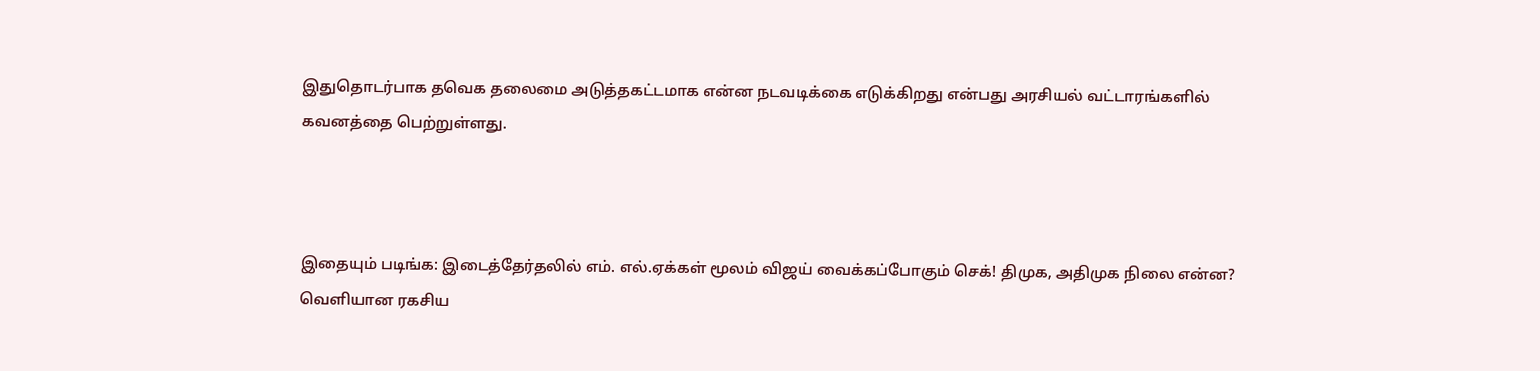இதுதொடர்பாக தவெக தலைமை அடுத்தகட்டமாக என்ன நடவடிக்கை எடுக்கிறது என்பது அரசியல் வட்டாரங்களில் கவனத்தை பெற்றுள்ளது.



இதையும் படிங்க: இடைத்தேர்தலில் எம். எல்.ஏக்கள் மூலம் விஜய் வைக்கப்போகும் செக்! திமுக, அதிமுக நிலை என்ன? வெளியான ரகசிய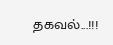தகவல்...!!!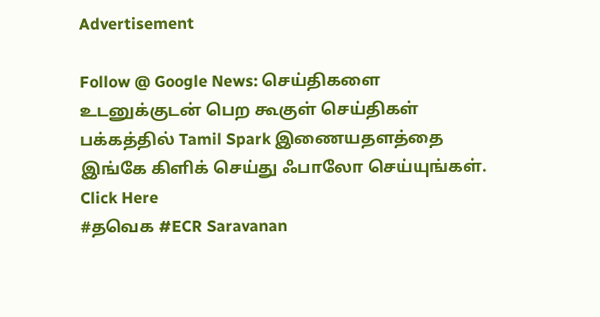Advertisement

Follow @ Google News: செய்திகளை உடனுக்குடன் பெற கூகுள் செய்திகள் பக்கத்தில் Tamil Spark இணையதளத்தை இங்கே கிளிக் செய்து ஃபாலோ செய்யுங்கள். Click Here
#தவெக #ECR Saravanan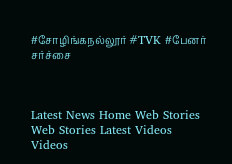#சோழிங்கநல்லூர் #TVK #பேனர் சர்ச்சை



Latest News Home Web Stories Web Stories Latest Videos Videos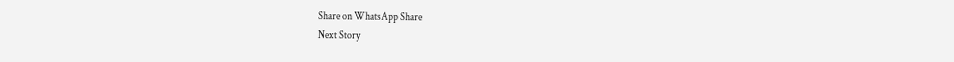Share on WhatsApp Share
Next Story